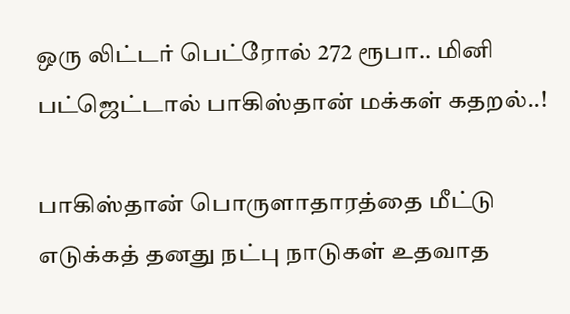ஒரு லிட்டர் பெட்ரோல் 272 ரூபா.. மினி பட்ஜெட்டால் பாகிஸ்தான் மக்கள் கதறல்..!

பாகிஸ்தான் பொருளாதாரத்தை மீட்டு எடுக்கத் தனது நட்பு நாடுகள் உதவாத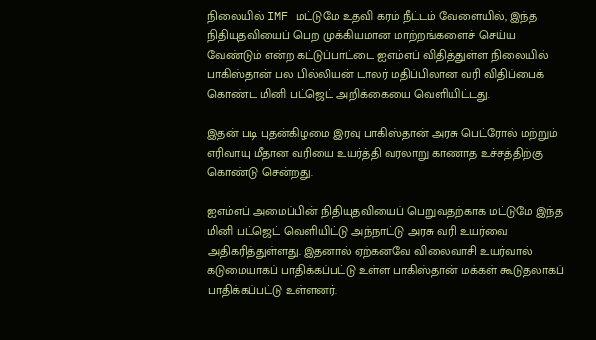நிலையில் IMF மட்டுமே உதவி கரம் நீட்டம் வேளையில், இந்த நிதியுதவியைப் பெற முக்கியமான மாற்றங்களைச் செய்ய வேண்டும் என்ற கட்டுப்பாட்டை ஐஎம்எப் விதித்துள்ள நிலையில் பாகிஸ்தான் பல பில்லியன் டாலர் மதிப்பிலான வரி விதிப்பைக் கொண்ட மினி பட்ஜெட் அறிக்கையை வெளியிட்டது.

இதன் படி புதன்கிழமை இரவு பாகிஸ்தான் அரசு பெட்ரோல் மற்றும் எரிவாயு மீதான வரியை உயர்த்தி வரலாறு காணாத உச்சத்திற்கு கொண்டு சென்றது.

ஐஎம்எப் அமைப்பின் நிதியுதவியைப் பெறுவதற்காக மட்டுமே இந்த மினி பட்ஜெட் வெளியிட்டு அந்நாட்டு அரசு வரி உயர்வை அதிகரித்துள்ளது. இதனால் ஏற்கனவே விலைவாசி உயர்வால் கடுமையாகப் பாதிக்கப்பட்டு உள்ள பாகிஸ்தான் மக்கள் கூடுதலாகப் பாதிக்கப்பட்டு உள்ளனர்.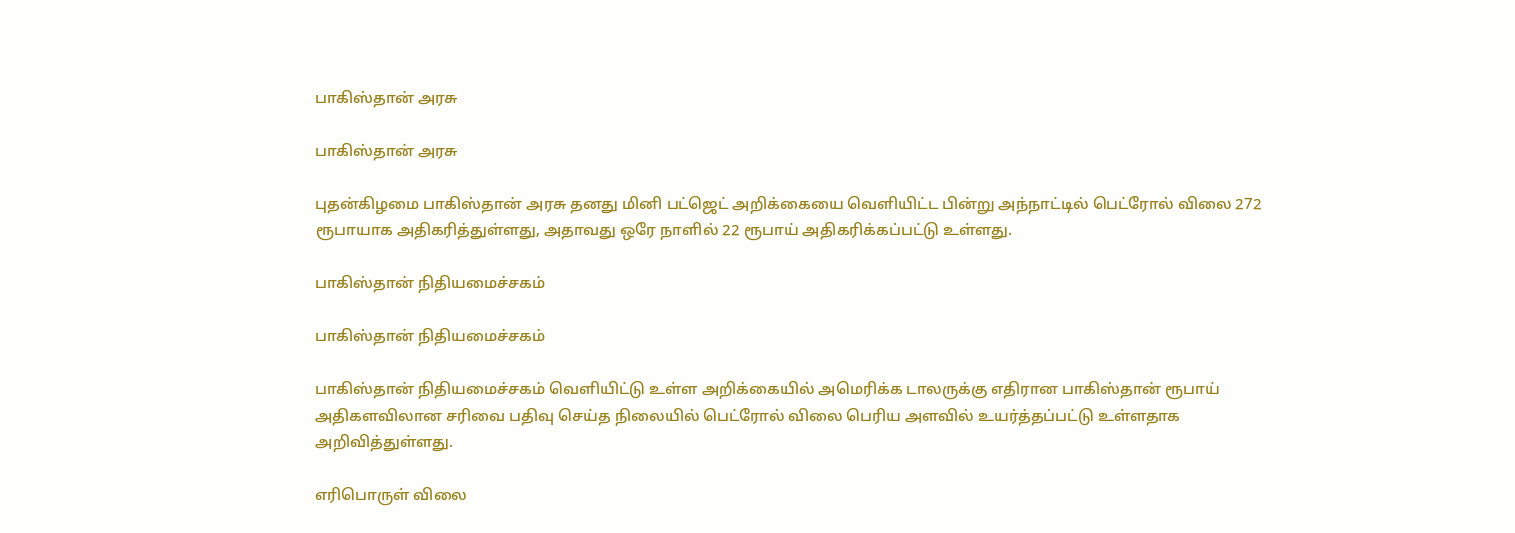பாகிஸ்தான் அரசு

பாகிஸ்தான் அரசு

புதன்கிழமை பாகிஸ்தான் அரசு தனது மினி பட்ஜெட் அறிக்கையை வெளியிட்ட பின்று அந்நாட்டில் பெட்ரோல் விலை 272 ரூபாயாக அதிகரித்துள்ளது, அதாவது ஒரே நாளில் 22 ரூபாய் அதிகரிக்கப்பட்டு உள்ளது.

பாகிஸ்தான் நிதியமைச்சகம்

பாகிஸ்தான் நிதியமைச்சகம்

பாகிஸ்தான் நிதியமைச்சகம் வெளியிட்டு உள்ள அறிக்கையில் அமெரிக்க டாலருக்கு எதிரான பாகிஸ்தான் ரூபாய் அதிகளவிலான சரிவை பதிவு செய்த நிலையில் பெட்ரோல் விலை பெரிய அளவில் உயர்த்தப்பட்டு உள்ளதாக அறிவித்துள்ளது.

எரிபொருள் விலை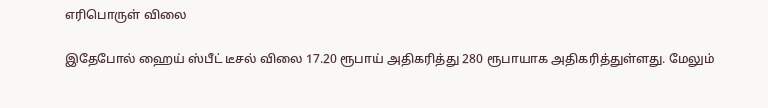எரிபொருள் விலை

இதேபோல் ஹைய் ஸ்பீட் டீசல் விலை 17.20 ரூபாய் அதிகரித்து 280 ரூபாயாக அதிகரித்துள்ளது. மேலும்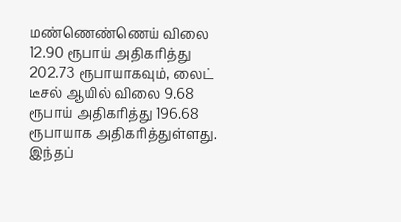மண்ணெண்ணெய் விலை 12.90 ரூபாய் அதிகரித்து 202.73 ரூபாயாகவும், லைட் டீசல் ஆயில் விலை 9.68 ரூபாய் அதிகரித்து 196.68 ரூபாயாக அதிகரித்துள்ளது. இந்தப்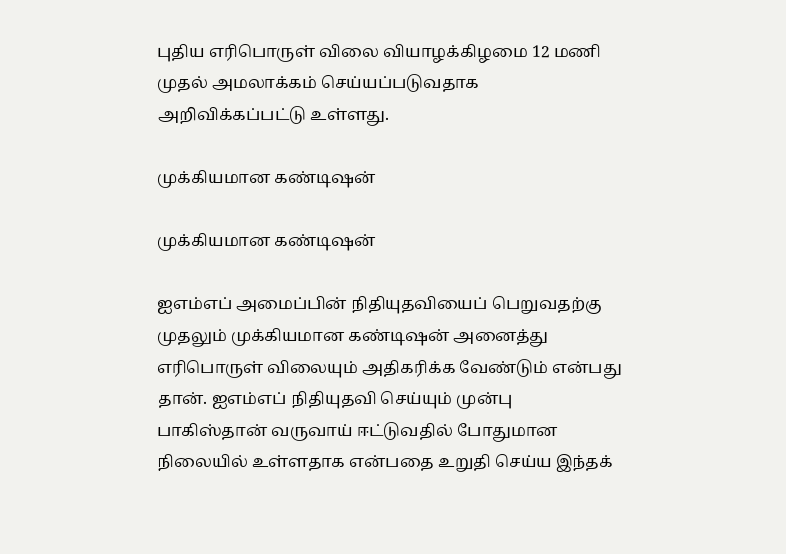புதிய எரிபொருள் விலை வியாழக்கிழமை 12 மணி முதல் அமலாக்கம் செய்யப்படுவதாக அறிவிக்கப்பட்டு உள்ளது.

முக்கியமான கண்டிஷன்

முக்கியமான கண்டிஷன்

ஐஎம்எப் அமைப்பின் நிதியுதவியைப் பெறுவதற்கு முதலும் முக்கியமான கண்டிஷன் அனைத்து எரிபொருள் விலையும் அதிகரிக்க வேண்டும் என்பது தான். ஐஎம்எப் நிதியுதவி செய்யும் முன்பு பாகிஸ்தான் வருவாய் ஈட்டுவதில் போதுமான நிலையில் உள்ளதாக என்பதை உறுதி செய்ய இந்தக்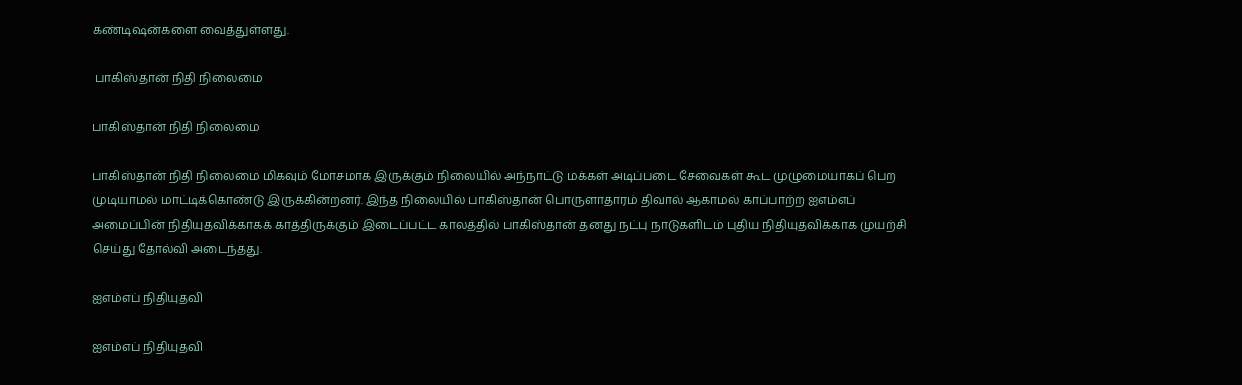கண்டிஷன்களை வைத்துள்ளது.

 பாகிஸ்தான் நிதி நிலைமை

பாகிஸ்தான் நிதி நிலைமை

பாகிஸ்தான் நிதி நிலைமை மிகவும் மோசமாக இருக்கும் நிலையில் அந்நாட்டு மக்கள் அடிப்படை சேவைகள் கூட முழுமையாகப் பெற முடியாமல் மாட்டிக்கொண்டு இருக்கின்றனர். இந்த நிலையில் பாகிஸ்தான் பொருளாதாரம் திவால் ஆகாமல் காப்பாற்ற ஐஎம்எப் அமைப்பின் நிதியுதவிக்காகக் காத்திருக்கும் இடைப்பட்ட காலத்தில் பாகிஸ்தான் தனது நட்பு நாடுகளிடம் புதிய நிதியுதவிக்காக முயற்சி செய்து தோல்வி அடைந்தது.

ஐஎம்எப் நிதியுதவி

ஐஎம்எப் நிதியுதவி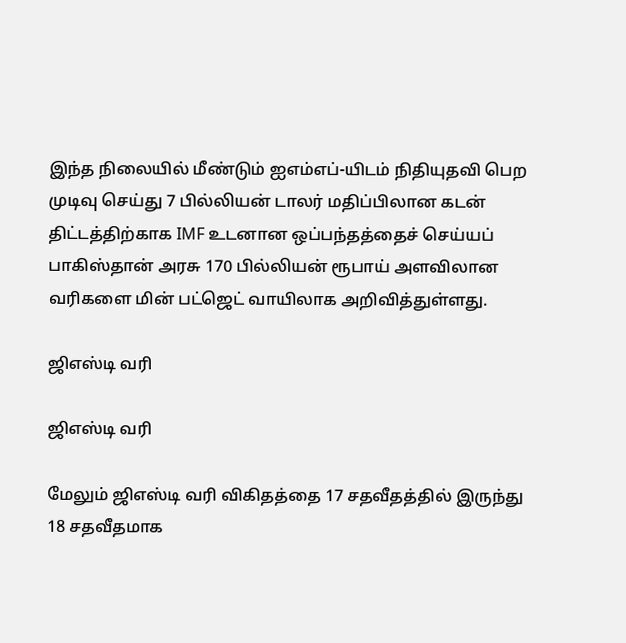இந்த நிலையில் மீண்டும் ஐஎம்எப்-யிடம் நிதியுதவி பெற முடிவு செய்து 7 பில்லியன் டாலர் மதிப்பிலான கடன் திட்டத்திற்காக IMF உடனான ஒப்பந்தத்தைச் செய்யப் பாகிஸ்தான் அரசு 170 பில்லியன் ரூபாய் அளவிலான வரிகளை மின் பட்ஜெட் வாயிலாக அறிவித்துள்ளது.

ஜிஎஸ்டி வரி

ஜிஎஸ்டி வரி

மேலும் ஜிஎஸ்டி வரி விகிதத்தை 17 சதவீதத்தில் இருந்து 18 சதவீதமாக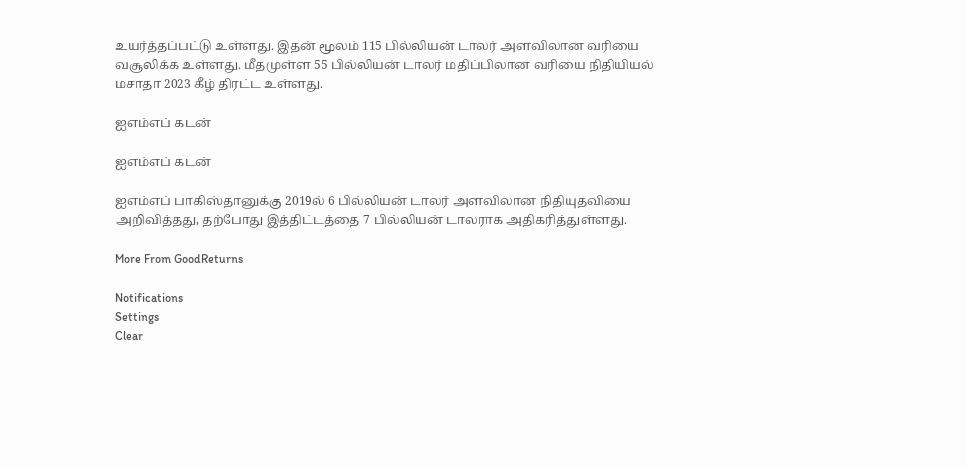உயர்த்தப்பட்டு உள்ளது. இதன் மூலம் 115 பில்லியன் டாலர் அளவிலான வரியை வசூலிக்க உள்ளது. மீதமுள்ள 55 பில்லியன் டாலர் மதிப்பிலான வரியை நிதியியல் மசாதா 2023 கீழ் திரட்ட உள்ளது.

ஐஎம்எப் கடன்

ஐஎம்எப் கடன்

ஐஎம்எப் பாகிஸ்தானுக்கு 2019ல் 6 பில்லியன் டாலர் அளவிலான நிதியுதவியை அறிவித்தது, தற்போது இத்திட்டத்தை 7 பில்லியன் டாலராக அதிகரித்துள்ளது.

More From GoodReturns

Notifications
Settings
Clear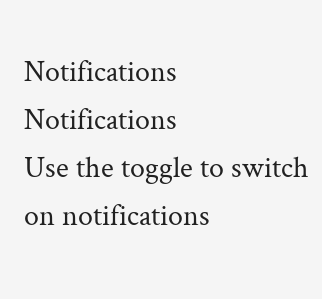Notifications
Notifications
Use the toggle to switch on notifications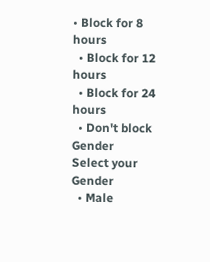• Block for 8 hours
  • Block for 12 hours
  • Block for 24 hours
  • Don't block
Gender
Select your Gender
  • Male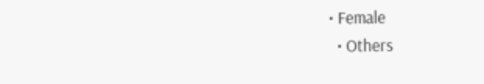• Female
  • Others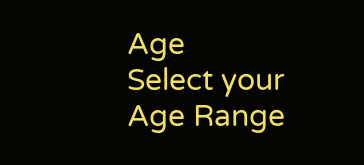Age
Select your Age Range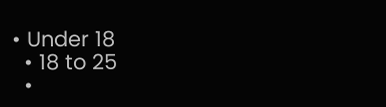• Under 18
  • 18 to 25
  •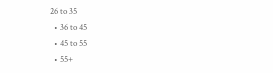26 to 35
  • 36 to 45
  • 45 to 55
  • 55+